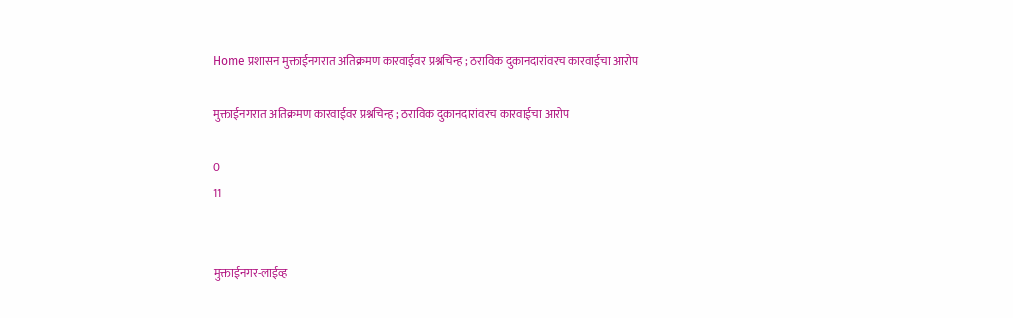Home प्रशासन मुक्ताईनगरात अतिक्रमण कारवाईवर प्रश्नचिन्ह ; ठराविक दुकानदारांवरच कारवाईचा आरोप

मुक्ताईनगरात अतिक्रमण कारवाईवर प्रश्नचिन्ह ; ठराविक दुकानदारांवरच कारवाईचा आरोप

0
11


मुक्ताईनगर-लाईव्ह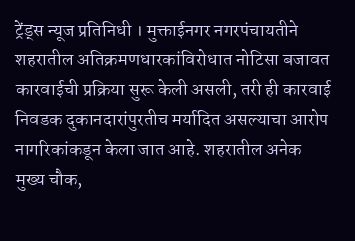ट्रेंड्स न्यूज प्रतिनिधी । मुक्ताईनगर नगरपंचायतीने शहरातील अतिक्रमणधारकांविरोधात नोटिसा बजावत कारवाईची प्रक्रिया सुरू केली असली, तरी ही कारवाई निवडक दुकानदारांपुरतीच मर्यादित असल्याचा आरोप नागरिकांकडून केला जात आहे. शहरातील अनेक मुख्य चौक,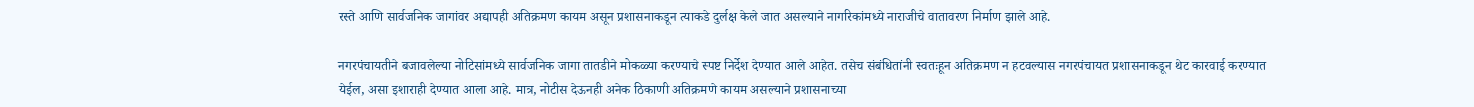रस्ते आणि सार्वजनिक जागांवर अद्यापही अतिक्रमण कायम असून प्रशासनाकडून त्याकडे दुर्लक्ष केले जात असल्याने नागरिकांमध्ये नाराजीचे वातावरण निर्माण झाले आहे.

नगरपंचायतीने बजावलेल्या नोटिसांमध्ये सार्वजनिक जागा तातडीने मोकळ्या करण्याचे स्पष्ट निर्देश देण्यात आले आहेत. तसेच संबंधितांनी स्वतःहून अतिक्रमण न हटवल्यास नगरपंचायत प्रशासनाकडून थेट कारवाई करण्यात येईल, असा इशाराही देण्यात आला आहे. मात्र, नोटीस देऊनही अनेक ठिकाणी अतिक्रमणे कायम असल्याने प्रशासनाच्या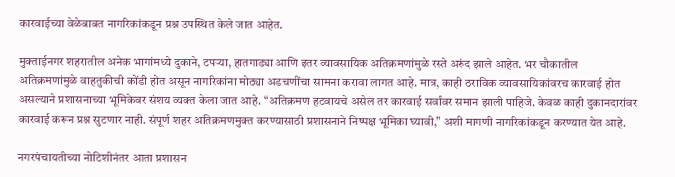कारवाईच्या वेळेबाबत नागरिकांकडून प्रश्न उपस्थित केले जात आहेत.

मुक्ताईनगर शहरातील अनेक भागांमध्ये दुकाने, टपऱ्या, हातगाड्या आणि इतर व्यावसायिक अतिक्रमणांमुळे रस्ते अरुंद झाले आहेत. भर चौकातील अतिक्रमणांमुळे वाहतुकीची कोंडी होत असून नागरिकांना मोठ्या अडचणींचा सामना करावा लागत आहे. मात्र, काही ठराविक व्यावसायिकांवरच कारवाई होत असल्याने प्रशासनाच्या भूमिकेवर संशय व्यक्त केला जात आहे. “अतिक्रमण हटवायचे असेल तर कारवाई सर्वांवर समान झाली पाहिजे. केवळ काही दुकानदारांवर कारवाई करून प्रश्न सुटणार नाही. संपूर्ण शहर अतिक्रमणमुक्त करण्यासाठी प्रशासनाने निष्पक्ष भूमिका घ्यावी,” अशी मागणी नागरिकांकडून करण्यात येत आहे.

नगरपंचायतीच्या नोटिशीनंतर आता प्रशासन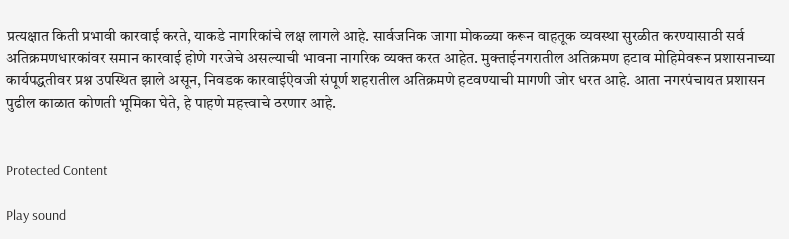प्रत्यक्षात किती प्रभावी कारवाई करते, याकडे नागरिकांचे लक्ष लागले आहे. सार्वजनिक जागा मोकळ्या करून वाहतूक व्यवस्था सुरळीत करण्यासाठी सर्व अतिक्रमणधारकांवर समान कारवाई होणे गरजेचे असल्याची भावना नागरिक व्यक्त करत आहेत. मुक्ताईनगरातील अतिक्रमण हटाव मोहिमेवरून प्रशासनाच्या कार्यपद्धतीवर प्रश्न उपस्थित झाले असून, निवडक कारवाईऐवजी संपूर्ण शहरातील अतिक्रमणे हटवण्याची मागणी जोर धरत आहे. आता नगरपंचायत प्रशासन पुढील काळात कोणती भूमिका घेते, हे पाहणे महत्त्वाचे ठरणार आहे.


Protected Content

Play sound